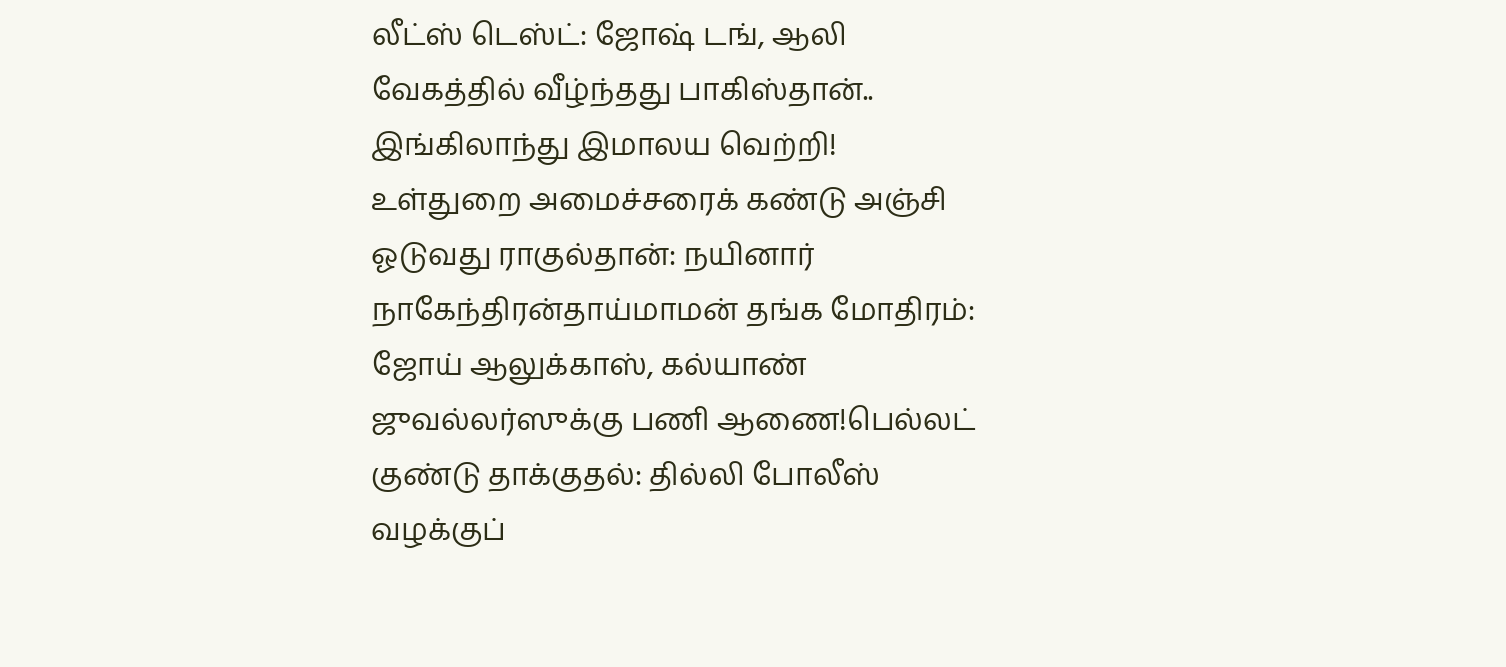லீட்ஸ் டெஸ்ட்: ஜோஷ் டங், ஆலி வேகத்தில் வீழ்ந்தது பாகிஸ்தான்.. இங்கிலாந்து இமாலய வெற்றி! உள்துறை அமைச்சரைக் கண்டு அஞ்சி ஓடுவது ராகுல்தான்: நயினார் நாகேந்திரன்தாய்மாமன் தங்க மோதிரம்: ஜோய் ஆலுக்காஸ், கல்யாண் ஜுவல்லர்ஸுக்கு பணி ஆணை!பெல்லட் குண்டு தாக்குதல்: தில்லி போலீஸ் வழக்குப்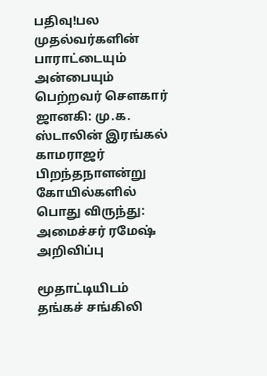பதிவு!பல முதல்வர்களின் பாராட்டையும் அன்பையும் பெற்றவர் சௌகார் ஜானகி: மு.க. ஸ்டாலின் இரங்கல் காமராஜர் பிறந்தநாளன்று கோயில்களில் பொது விருந்து: அமைச்சர் ரமேஷ் அறிவிப்பு

மூதாட்டியிடம் தங்கச் சங்கிலி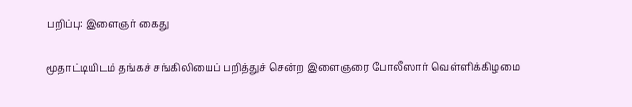பறிப்பு: இளைஞர் கைது

மூதாட்டியிடம் தங்கச் சங்கிலியைப் பறித்துச் சென்ற இளைஞரை போலீஸார் வெள்ளிக்கிழமை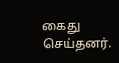கைது செய்தனர்.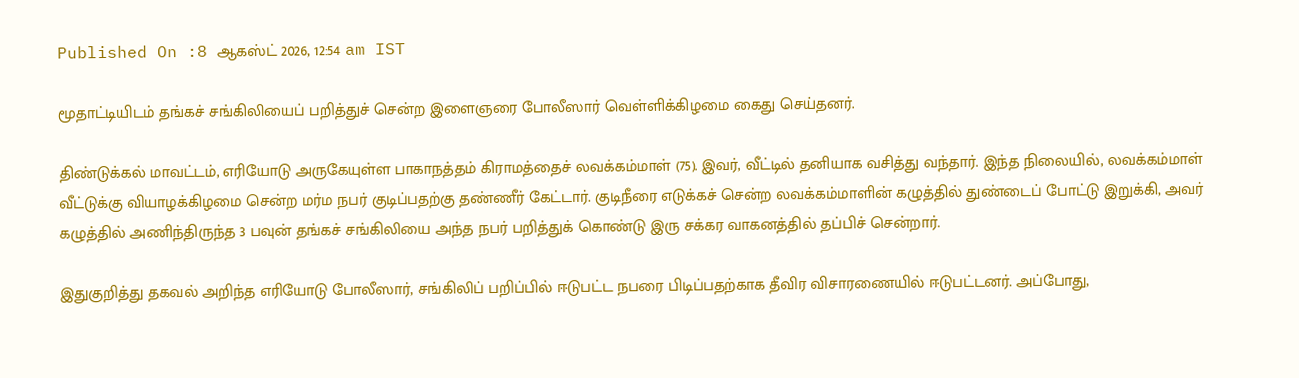Published On :8 ஆகஸ்ட் 2026, 12:54 am IST

மூதாட்டியிடம் தங்கச் சங்கிலியைப் பறித்துச் சென்ற இளைஞரை போலீஸார் வெள்ளிக்கிழமை கைது செய்தனர்.

திண்டுக்கல் மாவட்டம், எரியோடு அருகேயுள்ள பாகாநத்தம் கிராமத்தைச் லவக்கம்மாள் (75). இவர், வீட்டில் தனியாக வசித்து வந்தார். இந்த நிலையில், லவக்கம்மாள் வீட்டுக்கு வியாழக்கிழமை சென்ற மர்ம நபர் குடிப்பதற்கு தண்ணீர் கேட்டார். குடிநீரை எடுக்கச் சென்ற லவக்கம்மாளின் கழுத்தில் துண்டைப் போட்டு இறுக்கி, அவர் கழுத்தில் அணிந்திருந்த 3 பவுன் தங்கச் சங்கிலியை அந்த நபர் பறித்துக் கொண்டு இரு சக்கர வாகனத்தில் தப்பிச் சென்றார்.

இதுகுறித்து தகவல் அறிந்த எரியோடு போலீஸார், சங்கிலிப் பறிப்பில் ஈடுபட்ட நபரை பிடிப்பதற்காக தீவிர விசாரணையில் ஈடுபட்டனர். அப்போது,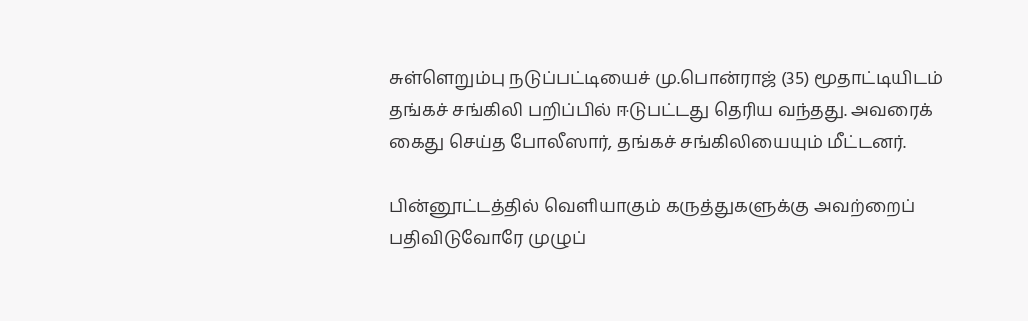சுள்ளெறும்பு நடுப்பட்டியைச் மு.பொன்ராஜ் (35) மூதாட்டியிடம் தங்கச் சங்கிலி பறிப்பில் ஈடுபட்டது தெரிய வந்தது. அவரைக் கைது செய்த போலீஸார், தங்கச் சங்கிலியையும் மீட்டனர்.

பின்னூட்டத்தில் வெளியாகும் கருத்துகளுக்கு அவற்றைப் பதிவிடுவோரே முழுப்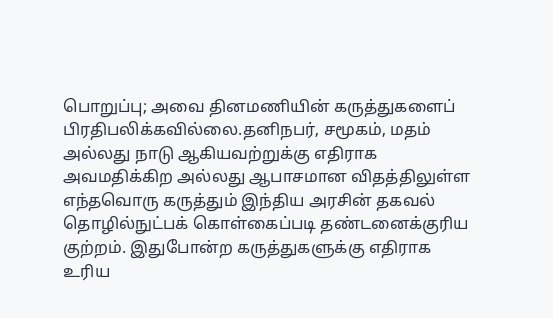பொறுப்பு; அவை தினமணியின் கருத்துகளைப் பிரதிபலிக்கவில்லை.தனிநபர், சமூகம், மதம் அல்லது நாடு ஆகியவற்றுக்கு எதிராக அவமதிக்கிற அல்லது ஆபாசமான விதத்திலுள்ள எந்தவொரு கருத்தும் இந்திய அரசின் தகவல் தொழில்நுட்பக் கொள்கைப்படி தண்டனைக்குரிய குற்றம். இதுபோன்ற கருத்துகளுக்கு எதிராக உரிய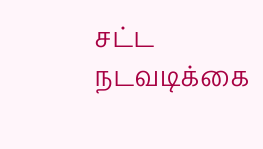சட்ட நடவடிக்கை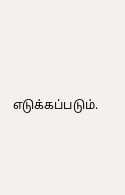எடுக்கப்படும்.